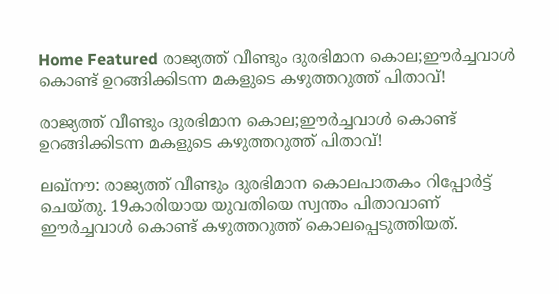Home Featured രാജ്യത്ത് വീണ്ടും ദുരഭിമാന കൊല;ഈർച്ചവാൾ കൊണ്ട് ഉറങ്ങിക്കിടന്ന മകളുടെ കഴുത്തറുത്ത് പിതാവ്!

രാജ്യത്ത് വീണ്ടും ദുരഭിമാന കൊല;ഈർച്ചവാൾ കൊണ്ട് ഉറങ്ങിക്കിടന്ന മകളുടെ കഴുത്തറുത്ത് പിതാവ്!

ലഖ്‌നൗ: രാജ്യത്ത് വീണ്ടും ദുരഭിമാന കൊലപാതകം റിപ്പോർട്ട് ചെയ്തു. 19കാരിയായ യുവതിയെ സ്വന്തം പിതാവാണ് ഈർച്ചവാൾ കൊണ്ട് കഴുത്തറുത്ത് കൊലപ്പെടുത്തിയത്.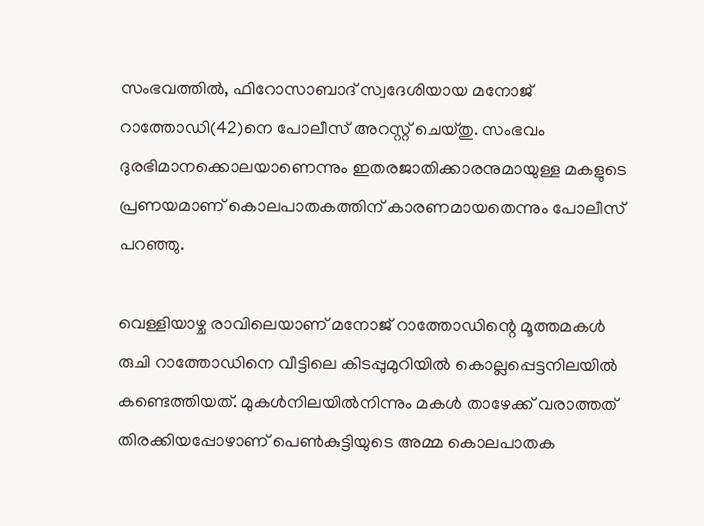സംഭവത്തിൽ, ഫിറോസാബാദ് സ്വദേശിയായ മനോജ് റാത്തോഡി(42)നെ പോലീസ് അറസ്റ്റ് ചെയ്തു. സംഭവം ദുരഭിമാനക്കൊലയാണെന്നും ഇതരജാതിക്കാരനുമായുള്ള മകളുടെ പ്രണയമാണ് കൊലപാതകത്തിന് കാരണമായതെന്നും പോലീസ് പറഞ്ഞു.

വെള്ളിയാഴ്ച രാവിലെയാണ് മനോജ് റാത്തോഡിന്റെ മൂത്തമകൾ രുചി റാത്തോഡിനെ വീട്ടിലെ കിടപ്പുമുറിയിൽ കൊല്ലപ്പെട്ടനിലയിൽ കണ്ടെത്തിയത്. മുകൾനിലയിൽനിന്നും മകൾ താഴേക്ക് വരാത്തത് തിരക്കിയപ്പോഴാണ് പെൺകുട്ടിയുടെ അമ്മ കൊലപാതക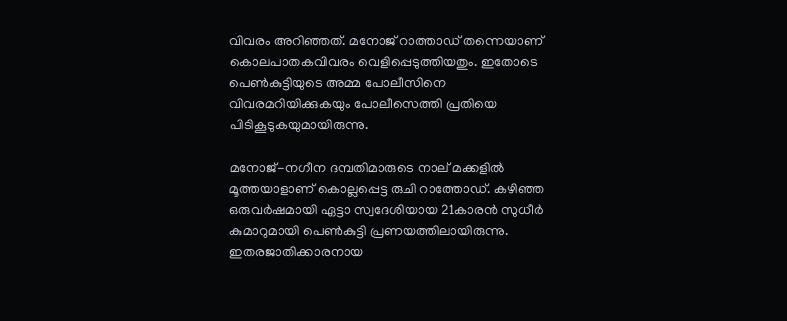വിവരം അറിഞ്ഞത്. മനോജ് റാത്താഡ് തന്നെയാണ് കൊലപാതകവിവരം വെളിപ്പെടുത്തിയതും. ഇതോടെ പെൺകുട്ടിയുടെ അമ്മ പോലീസിനെ വിവരമറിയിക്കുകയും പോലീസെത്തി പ്രതിയെ പിടികൂടുകയുമായിരുന്നു.

മനോജ്-നഗീന ദമ്പതിമാരുടെ നാല് മക്കളിൽ മൂത്തയാളാണ് കൊല്ലപ്പെട്ട രുചി റാത്തോഡ്. കഴിഞ്ഞ ഒരുവർഷമായി ഏട്ടാ സ്വദേശിയായ 21കാരൻ സുധീർ കുമാറുമായി പെൺകുട്ടി പ്രണയത്തിലായിരുന്നു. ഇതരജാതിക്കാരനായ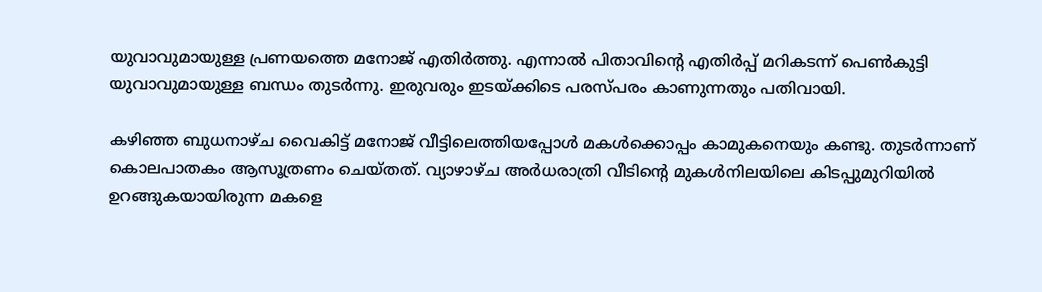യുവാവുമായുള്ള പ്രണയത്തെ മനോജ് എതിർത്തു. എന്നാൽ പിതാവിന്റെ എതിർപ്പ് മറികടന്ന് പെൺകുട്ടി യുവാവുമായുള്ള ബന്ധം തുടർന്നു. ഇരുവരും ഇടയ്ക്കിടെ പരസ്പരം കാണുന്നതും പതിവായി.

കഴിഞ്ഞ ബുധനാഴ്ച വൈകിട്ട് മനോജ് വീട്ടിലെത്തിയപ്പോൾ മകൾക്കൊപ്പം കാമുകനെയും കണ്ടു. തുടർന്നാണ് കൊലപാതകം ആസൂത്രണം ചെയ്തത്. വ്യാഴാഴ്ച അർധരാത്രി വീടിന്റെ മുകൾനിലയിലെ കിടപ്പുമുറിയിൽ ഉറങ്ങുകയായിരുന്ന മകളെ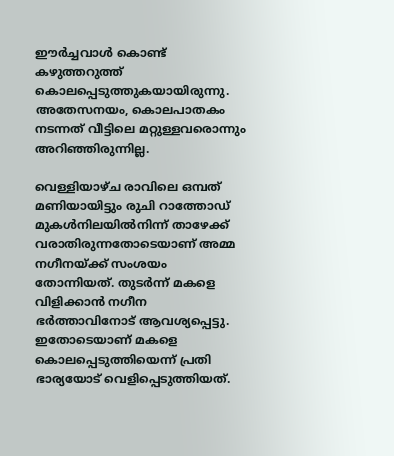ഈർച്ചവാൾ കൊണ്ട് കഴുത്തറുത്ത് കൊലപ്പെടുത്തുകയായിരുന്നു. അതേസനയം, കൊലപാതകം നടന്നത് വീട്ടിലെ മറ്റുള്ളവരൊന്നും അറിഞ്ഞിരുന്നില്ല.

വെള്ളിയാഴ്ച രാവിലെ ഒമ്പത് മണിയായിട്ടും രുചി റാത്തോഡ് മുകൾനിലയിൽനിന്ന് താഴേക്ക് വരാതിരുന്നതോടെയാണ് അമ്മ നഗീനയ്ക്ക് സംശയം തോന്നിയത്. തുടർന്ന് മകളെ വിളിക്കാൻ നഗീന ഭർത്താവിനോട് ആവശ്യപ്പെട്ടു. ഇതോടെയാണ് മകളെ കൊലപ്പെടുത്തിയെന്ന് പ്രതി ഭാര്യയോട് വെളിപ്പെടുത്തിയത്.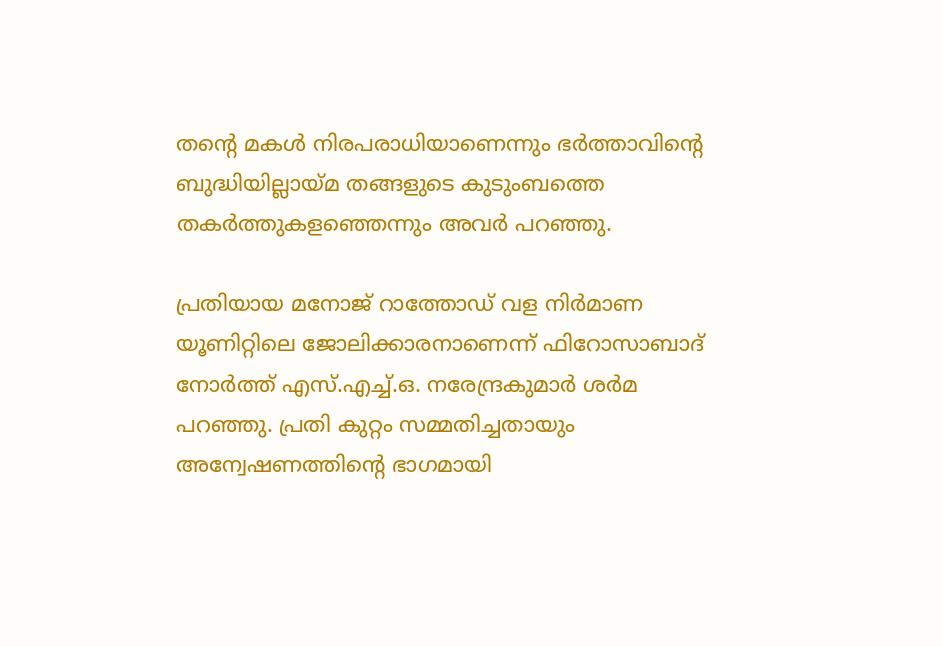തന്റെ മകൾ നിരപരാധിയാണെന്നും ഭർത്താവിന്റെ ബുദ്ധിയില്ലായ്മ തങ്ങളുടെ കുടുംബത്തെ തകർത്തുകളഞ്ഞെന്നും അവർ പറഞ്ഞു.

പ്രതിയായ മനോജ് റാത്തോഡ് വള നിർമാണ യൂണിറ്റിലെ ജോലിക്കാരനാണെന്ന് ഫിറോസാബാദ് നോർത്ത് എസ്.എച്ച്.ഒ. നരേന്ദ്രകുമാർ ശർമ പറഞ്ഞു. പ്രതി കുറ്റം സമ്മതിച്ചതായും അന്വേഷണത്തിന്റെ ഭാഗമായി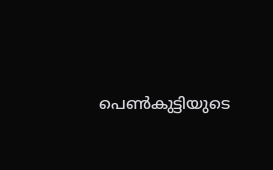പെൺകുട്ടിയുടെ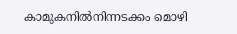കാമുകനിൽനിന്നടക്കം മൊഴി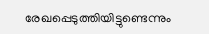രേഖപ്പെടുത്തിയിട്ടുണ്ടെന്നും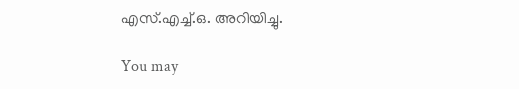എസ്.എച്ച്.ഒ. അറിയിച്ചു.

You may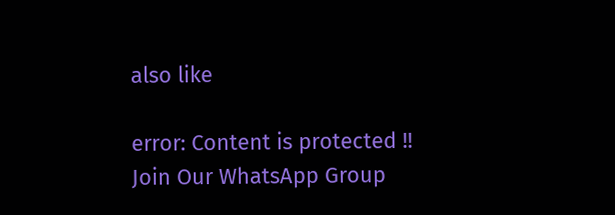also like

error: Content is protected !!
Join Our WhatsApp Group